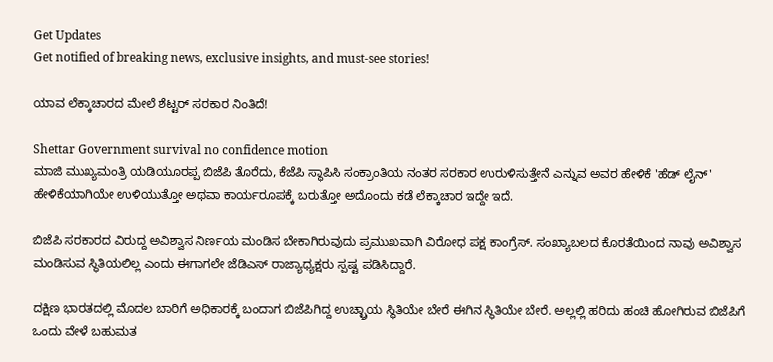Get Updates
Get notified of breaking news, exclusive insights, and must-see stories!

ಯಾವ ಲೆಕ್ಕಾಚಾರದ ಮೇಲೆ ಶೆಟ್ಟರ್ ಸರಕಾರ ನಿಂತಿದೆ!

Shettar Government survival no confidence motion
ಮಾಜಿ ಮುಖ್ಯಮಂತ್ರಿ ಯಡಿಯೂರಪ್ಪ ಬಿಜೆಪಿ ತೊರೆದು, ಕೆಜೆಪಿ ಸ್ಥಾಪಿಸಿ ಸಂಕ್ರಾಂತಿಯ ನಂತರ ಸರಕಾರ ಉರುಳಿಸುತ್ತೇನೆ ಎನ್ನುವ ಅವರ ಹೇಳಿಕೆ 'ಹೆಡ್ ಲೈನ್' ಹೇಳಿಕೆಯಾಗಿಯೇ ಉಳಿಯುತ್ತೋ ಅಥವಾ ಕಾರ್ಯರೂಪಕ್ಕೆ ಬರುತ್ತೋ ಅದೊಂದು ಕಡೆ ಲೆಕ್ಕಾಚಾರ ಇದ್ದೇ ಇದೆ.

ಬಿಜೆಪಿ ಸರಕಾರದ ವಿರುದ್ದ ಅವಿಶ್ವಾಸ ನಿರ್ಣಯ ಮಂಡಿಸ ಬೇಕಾಗಿರುವುದು ಪ್ರಮುಖವಾಗಿ ವಿರೋಧ ಪಕ್ಷ ಕಾಂಗ್ರೆಸ್. ಸಂಖ್ಯಾಬಲದ ಕೊರತೆಯಿಂದ ನಾವು ಅವಿಶ್ವಾಸ ಮಂಡಿಸುವ ಸ್ಥಿತಿಯಲಿಲ್ಲ ಎಂದು ಈಗಾಗಲೇ ಜೆಡಿಎಸ್ ರಾಜ್ಯಾಧ್ಯಕ್ಷರು ಸ್ಪಷ್ಟ ಪಡಿಸಿದ್ದಾರೆ.

ದಕ್ಷಿಣ ಭಾರತದಲ್ಲಿ ಮೊದಲ ಬಾರಿಗೆ ಅಧಿಕಾರಕ್ಕೆ ಬಂದಾಗ ಬಿಜೆಪಿಗಿದ್ದ ಉಚ್ಛ್ರಾಯ ಸ್ಥಿತಿಯೇ ಬೇರೆ ಈಗಿನ ಸ್ಥಿತಿಯೇ ಬೇರೆ. ಅಲ್ಲಲ್ಲಿ ಹರಿದು ಹಂಚಿ ಹೋಗಿರುವ ಬಿಜೆಪಿಗೆ ಒಂದು ವೇಳೆ ಬಹುಮತ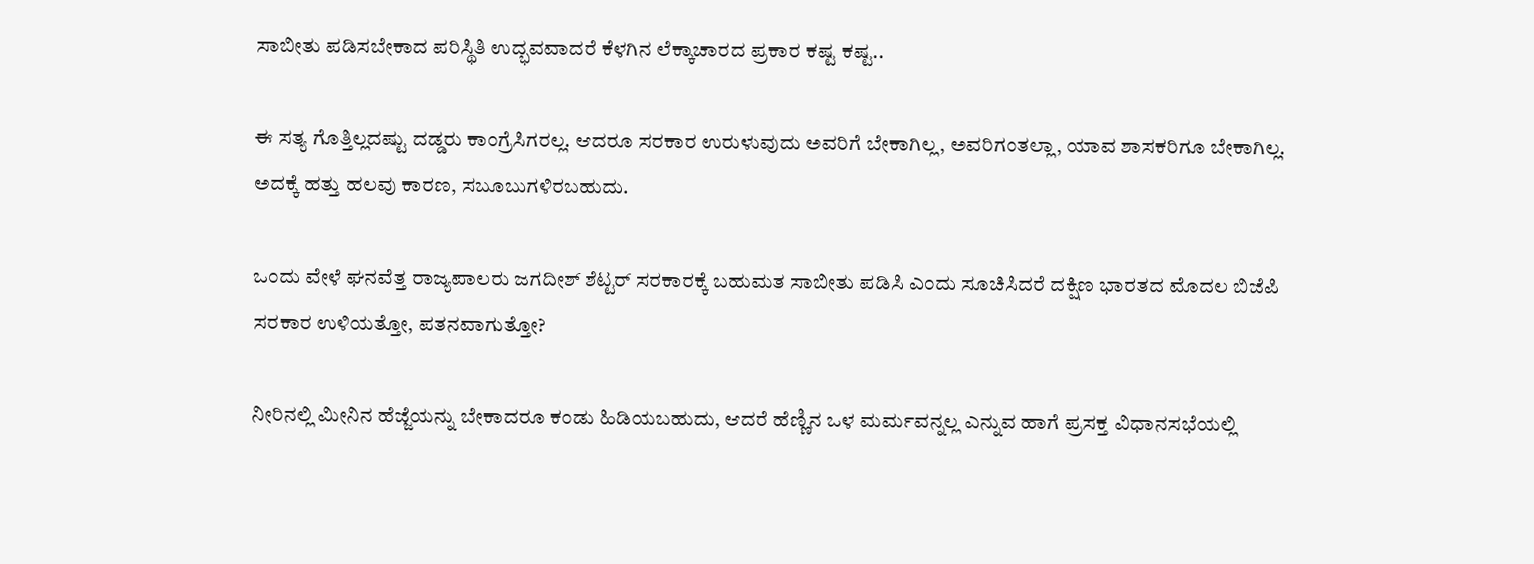ಸಾಬೀತು ಪಡಿಸಬೇಕಾದ ಪರಿಸ್ಥಿತಿ ಉದ್ಭವವಾದರೆ ಕೆಳಗಿನ ಲೆಕ್ಕಾಚಾರದ ಪ್ರಕಾರ ಕಷ್ಟ ಕಷ್ಟ..

ಈ ಸತ್ಯ ಗೊತ್ತಿಲ್ಲದಷ್ಟು ದಡ್ಡರು ಕಾಂಗ್ರೆಸಿಗರಲ್ಲ. ಆದರೂ ಸರಕಾರ ಉರುಳುವುದು ಅವರಿಗೆ ಬೇಕಾಗಿಲ್ಲ, ಅವರಿಗಂತಲ್ಲಾ, ಯಾವ ಶಾಸಕರಿಗೂ ಬೇಕಾಗಿಲ್ಲ. ಅದಕ್ಕೆ ಹತ್ತು ಹಲವು ಕಾರಣ, ಸಬೂಬುಗಳಿರಬಹುದು.

ಒಂದು ವೇಳೆ ಘನವೆತ್ತ ರಾಜ್ಯಪಾಲರು ಜಗದೀಶ್ ಶೆಟ್ಟರ್ ಸರಕಾರಕ್ಕೆ ಬಹುಮತ ಸಾಬೀತು ಪಡಿಸಿ ಎಂದು ಸೂಚಿಸಿದರೆ ದಕ್ಷಿಣ ಭಾರತದ ಮೊದಲ ಬಿಜೆಪಿ ಸರಕಾರ ಉಳಿಯತ್ತೋ, ಪತನವಾಗುತ್ತೋ?

ನೀರಿನಲ್ಲಿ ಮೀನಿನ ಹೆಜ್ಜೆಯನ್ನು ಬೇಕಾದರೂ ಕಂಡು ಹಿಡಿಯಬಹುದು, ಆದರೆ ಹೆಣ್ಣಿನ ಒಳ ಮರ್ಮವನ್ನಲ್ಲ ಎನ್ನುವ ಹಾಗೆ ಪ್ರಸಕ್ತ ವಿಧಾನಸಭೆಯಲ್ಲಿ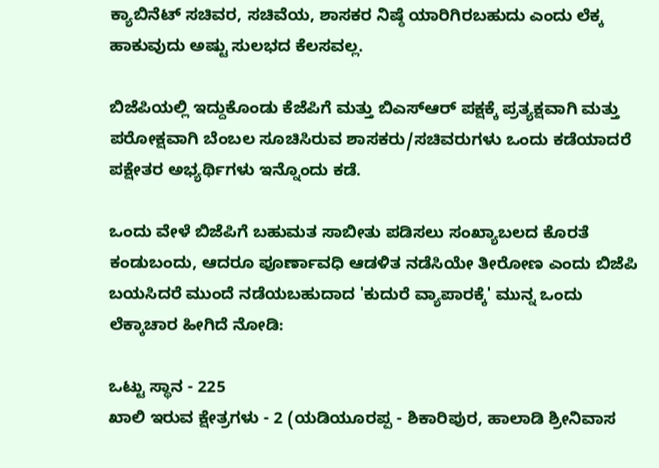ಕ್ಯಾಬಿನೆಟ್ ಸಚಿವರ, ಸಚಿವೆಯ, ಶಾಸಕರ ನಿಷ್ಠೆ ಯಾರಿಗಿರಬಹುದು ಎಂದು ಲೆಕ್ಕ ಹಾಕುವುದು ಅಷ್ಟು ಸುಲಭದ ಕೆಲಸವಲ್ಲ.

ಬಿಜೆಪಿಯಲ್ಲಿ ಇದ್ದುಕೊಂಡು ಕೆಜೆಪಿಗೆ ಮತ್ತು ಬಿಎಸ್ಆರ್ ಪಕ್ಷಕ್ಕೆ ಪ್ರತ್ಯಕ್ಷವಾಗಿ ಮತ್ತು ಪರೋಕ್ಷವಾಗಿ ಬೆಂಬಲ ಸೂಚಿಸಿರುವ ಶಾಸಕರು/ಸಚಿವರುಗಳು ಒಂದು ಕಡೆಯಾದರೆ ಪಕ್ಷೇತರ ಅಭ್ಯರ್ಥಿಗಳು ಇನ್ನೊಂದು ಕಡೆ.

ಒಂದು ವೇಳೆ ಬಿಜೆಪಿಗೆ ಬಹುಮತ ಸಾಬೀತು ಪಡಿಸಲು ಸಂಖ್ಯಾಬಲದ ಕೊರತೆ ಕಂಡುಬಂದು, ಆದರೂ ಪೂರ್ಣಾವಧಿ ಆಡಳಿತ ನಡೆಸಿಯೇ ತೀರೋಣ ಎಂದು ಬಿಜೆಪಿ ಬಯಸಿದರೆ ಮುಂದೆ ನಡೆಯಬಹುದಾದ 'ಕುದುರೆ ವ್ಯಾಪಾರಕ್ಕೆ' ಮುನ್ನ ಒಂದು ಲೆಕ್ಕಾಚಾರ ಹೀಗಿದೆ ನೋಡಿ:

ಒಟ್ಟು ಸ್ಥಾನ - 225
ಖಾಲಿ ಇರುವ ಕ್ಷೇತ್ರಗಳು - 2 (ಯಡಿಯೂರಪ್ಪ - ಶಿಕಾರಿಪುರ, ಹಾಲಾಡಿ ಶ್ರೀನಿವಾಸ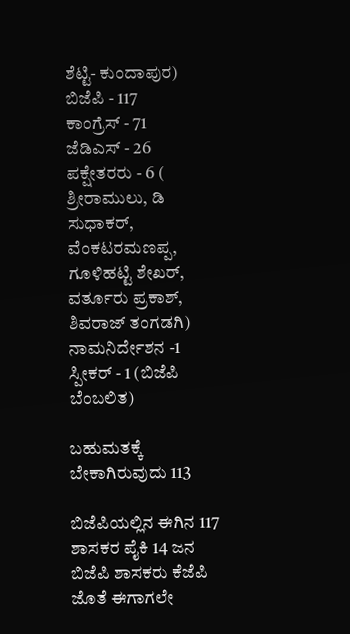ಶೆಟ್ಟಿ- ಕುಂದಾಪುರ)
ಬಿಜೆಪಿ - 117
ಕಾಂಗ್ರೆಸ್ - 71
ಜೆಡಿಎಸ್ - 26
ಪಕ್ಷೇತರರು - 6 ( ಶ್ರೀರಾಮುಲು, ಡಿ ಸುಧಾಕರ್, ವೆಂಕಟರಮಣಪ್ಪ, ಗೂಳಿಹಟ್ಟಿ ಶೇಖರ್, ವರ್ತೂರು ಪ್ರಕಾಶ್, ಶಿವರಾಜ್ ತಂಗಡಗಿ)
ನಾಮನಿರ್ದೇಶನ -1
ಸ್ಪೀಕರ್ - 1 (ಬಿಜೆಪಿ ಬೆಂಬಲಿತ)

ಬಹುಮತಕ್ಕೆ ಬೇಕಾಗಿರುವುದು 113

ಬಿಜೆಪಿಯಲ್ಲಿನ ಈಗಿನ 117 ಶಾಸಕರ ಪೈಕಿ 14 ಜನ ಬಿಜೆಪಿ ಶಾಸಕರು ಕೆಜೆಪಿ ಜೊತೆ ಈಗಾಗಲೇ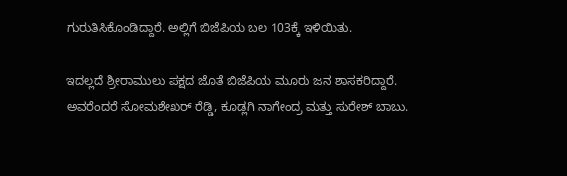ಗುರುತಿಸಿಕೊಂಡಿದ್ದಾರೆ. ಅಲ್ಲಿಗೆ ಬಿಜೆಪಿಯ ಬಲ 103ಕ್ಕೆ ಇಳಿಯಿತು.

ಇದಲ್ಲದೆ ಶ್ರೀರಾಮುಲು ಪಕ್ಷದ ಜೊತೆ ಬಿಜೆಪಿಯ ಮೂರು ಜನ ಶಾಸಕರಿದ್ದಾರೆ. ಅವರೆಂದರೆ ಸೋಮಶೇಖರ್ ರೆಡ್ಡಿ, ಕೂಡ್ಲಗಿ ನಾಗೇಂದ್ರ ಮತ್ತು ಸುರೇಶ್ ಬಾಬು.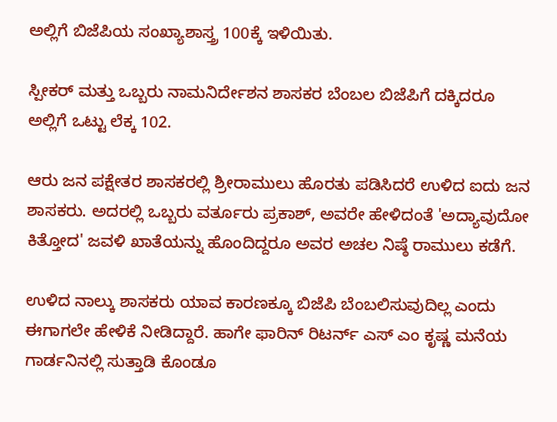ಅಲ್ಲಿಗೆ ಬಿಜೆಪಿಯ ಸಂಖ್ಯಾಶಾಸ್ತ್ರ 100ಕ್ಕೆ ಇಳಿಯಿತು.

ಸ್ಪೀಕರ್ ಮತ್ತು ಒಬ್ಬರು ನಾಮನಿರ್ದೇಶನ ಶಾಸಕರ ಬೆಂಬಲ ಬಿಜೆಪಿಗೆ ದಕ್ಕಿದರೂ ಅಲ್ಲಿಗೆ ಒಟ್ಟು ಲೆಕ್ಕ 102.

ಆರು ಜನ ಪಕ್ಷೇತರ ಶಾಸಕರಲ್ಲಿ ಶ್ರೀರಾಮುಲು ಹೊರತು ಪಡಿಸಿದರೆ ಉಳಿದ ಐದು ಜನ ಶಾಸಕರು. ಅದರಲ್ಲಿ ಒಬ್ಬರು ವರ್ತೂರು ಪ್ರಕಾಶ್, ಅವರೇ ಹೇಳಿದಂತೆ 'ಅದ್ಯಾವುದೋ ಕಿತ್ತೋದ' ಜವಳಿ ಖಾತೆಯನ್ನು ಹೊಂದಿದ್ದರೂ ಅವರ ಅಚಲ ನಿಷ್ಠೆ ರಾಮುಲು ಕಡೆಗೆ.

ಉಳಿದ ನಾಲ್ಕು ಶಾಸಕರು ಯಾವ ಕಾರಣಕ್ಕೂ ಬಿಜೆಪಿ ಬೆಂಬಲಿಸುವುದಿಲ್ಲ ಎಂದು ಈಗಾಗಲೇ ಹೇಳಿಕೆ ನೀಡಿದ್ದಾರೆ. ಹಾಗೇ ಫಾರಿನ್ ರಿಟರ್ನ್ ಎಸ್ ಎಂ ಕೃಷ್ಣ ಮನೆಯ ಗಾರ್ಡನಿನಲ್ಲಿ ಸುತ್ತಾಡಿ ಕೊಂಡೂ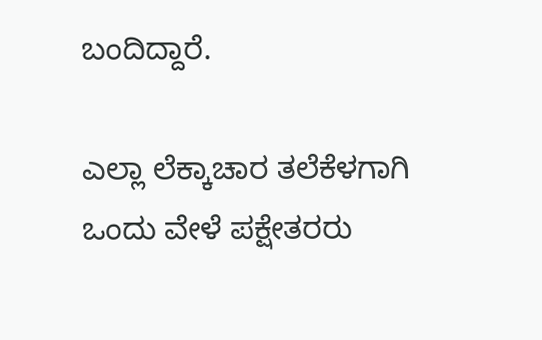ಬಂದಿದ್ದಾರೆ.

ಎಲ್ಲಾ ಲೆಕ್ಕಾಚಾರ ತಲೆಕೆಳಗಾಗಿ ಒಂದು ವೇಳೆ ಪಕ್ಷೇತರರು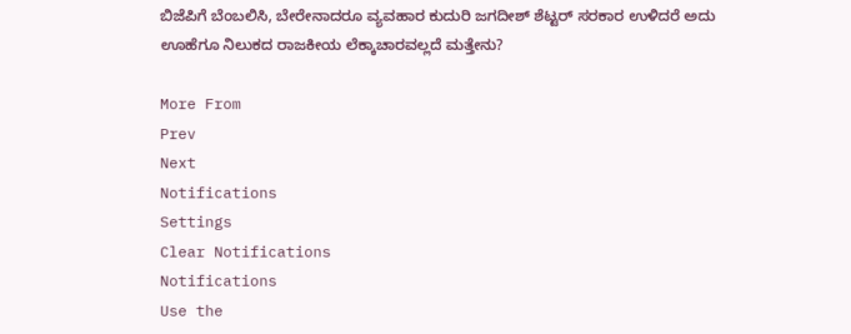ಬಿಜೆಪಿಗೆ ಬೆಂಬಲಿಸಿ, ಬೇರೇನಾದರೂ ವ್ಯವಹಾರ ಕುದುರಿ ಜಗದೀಶ್ ಶೆಟ್ಟರ್ ಸರಕಾರ ಉಳಿದರೆ ಅದು ಊಹೆಗೂ ನಿಲುಕದ ರಾಜಕೀಯ ಲೆಕ್ಕಾಚಾರವಲ್ಲದೆ ಮತ್ತೇನು?

More From
Prev
Next
Notifications
Settings
Clear Notifications
Notifications
Use the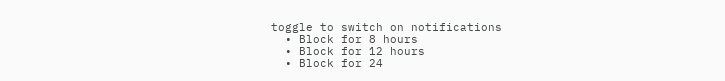toggle to switch on notifications
  • Block for 8 hours
  • Block for 12 hours
  • Block for 24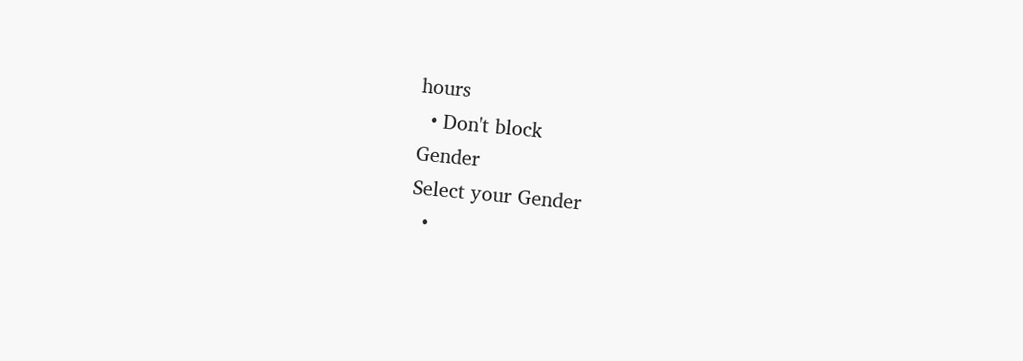hours
  • Don't block
Gender
Select your Gender
  •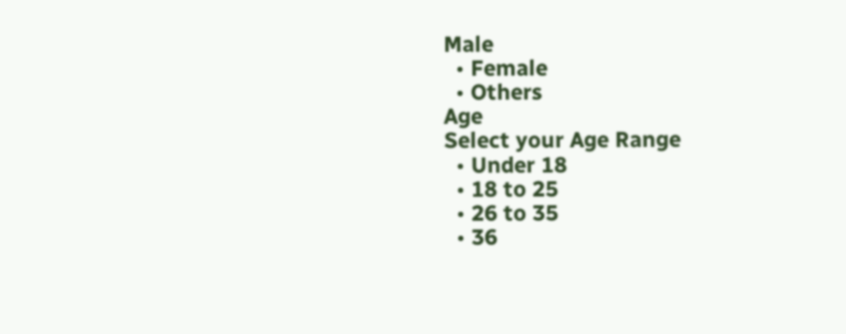Male
  • Female
  • Others
Age
Select your Age Range
  • Under 18
  • 18 to 25
  • 26 to 35
  • 36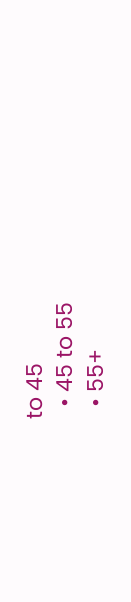to 45
  • 45 to 55
  • 55+